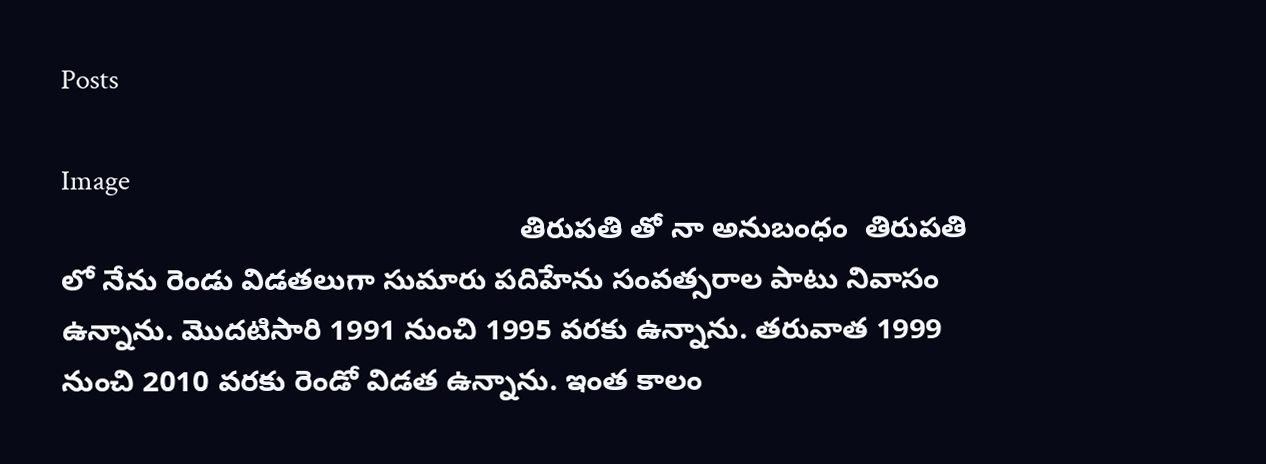Posts

Image
                                                        తిరుపతి తో నా అనుబంధం  తిరుపతి లో నేను రెండు విడతలుగా సుమారు పదిహేను సంవత్సరాల పాటు నివాసం ఉన్నాను. మొదటిసారి 1991 నుంచి 1995 వరకు ఉన్నాను. తరువాత 1999 నుంచి 2010 వరకు రెండో విడత ఉన్నాను. ఇంత కాలం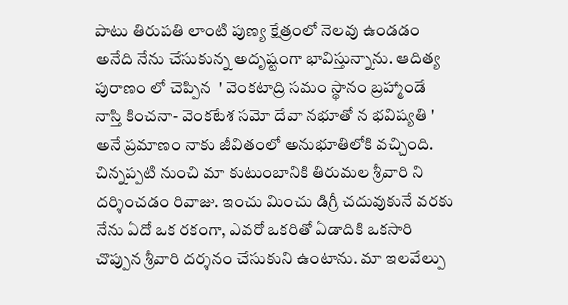పాటు తిరుపతి లాంటి పుణ్య క్షేత్రంలో నెలవు ఉండడం అనేది నేను చేసుకున్న అదృష్టంగా భావిస్తున్నాను. ఆదిత్య పురాణం లో చెప్పిన  ' వెంకటాద్రి సమం స్థానం బ్రహ్మాండే నాస్తి కించనా- వెంకటేశ సమో దేవా నభూతో న భవిష్యతి ' అనే ప్రమాణం నాకు జీవితంలో అనుభూతిలోకి వచ్చింది.  చిన్నప్పటి నుంచి మా కుటుంబానికి తిరుమల శ్రీవారి ని దర్శించడం రివాజు. ఇంచు మించు డిగ్రీ చదువుకునే వరకు నేను ఏదో ఒక రకంగా, ఎవరో ఒకరితో ఏడాదికి ఒకసారి చొప్పున శ్రీవారి దర్శనం చేసుకుని ఉంటాను. మా ఇలవేల్పు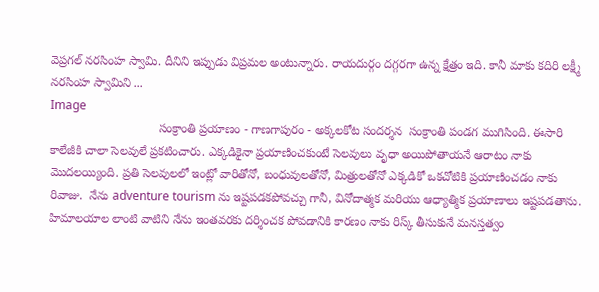వెప్రగల్ నరసింహ స్వామి. దీనిని ఇప్పుడు విప్రమల అంటున్నారు. రాయదుర్గం దగ్గరగా ఉన్న క్షేత్రం ఇది. కానీ మాకు కదిరి లక్ష్మీ నరసింహ స్వామిని ...
Image
                                సంక్రాంతి ప్రయాణం - గాణగాపురం - అక్కలకోట సందర్శన  సంక్రాంతి పండగ ముగిసింది. ఈసారి కాలేజీకి చాలా సెలవులే ప్రకటించారు. ఎక్కడికైనా ప్రయాణించకుంటే సెలవులు వృధా అయిపోతాయనే ఆరాటం నాకు మొదలయ్యింది. ప్రతి సెలవులలో ఇంట్లో వారితోనో, బంధువులతోనో, మిత్రులతోనో ఎక్కడికో ఒకచోటికి ప్రయాణించడం నాకు రివాజు.  నేను adventure tourism ను ఇష్టపడకపోవచ్చు గానీ, వినోదాత్మక మరియు ఆధ్యాత్మిక ప్రయాణాలు ఇష్టపడతాను. హిమాలయాల లాంటి వాటిని నేను ఇంతవరకు దర్శించక పోవడానికి కారణం నాకు రిస్క్ తీసుకునే మనస్తత్వం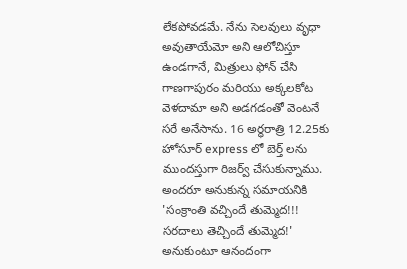లేకపోవడమే. నేను సెలవులు వృధా అవుతాయేమో అని ఆలోచిస్తూ ఉండగానే, మిత్రులు ఫోన్ చేసి గాణగాపురం మరియు అక్కలకోట వెళదామా అని అడగడంతో వెంటనే సరే అనేసాను. 16 అర్ధరాత్రి 12.25కు  హోసూర్ express లో బెర్త్ లను ముందస్తుగా రిజర్వ్ చేసుకున్నాము. అందరూ అనుకున్న సమాయనికి 'సంక్రాంతి వచ్చిందే తుమ్మెద!!! సరదాలు తెచ్చిందే తుమ్మెద!' అనుకుంటూ ఆనందంగా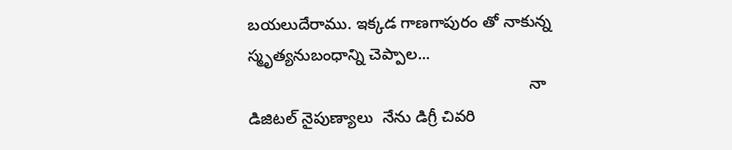బయలుదేరాము. ఇక్కడ గాణగాపురం తో నాకున్న స్మృత్యనుబంధాన్ని చెప్పాల...
                                                              నా డిజిటల్ నైపుణ్యాలు  నేను డిగ్రీ చివరి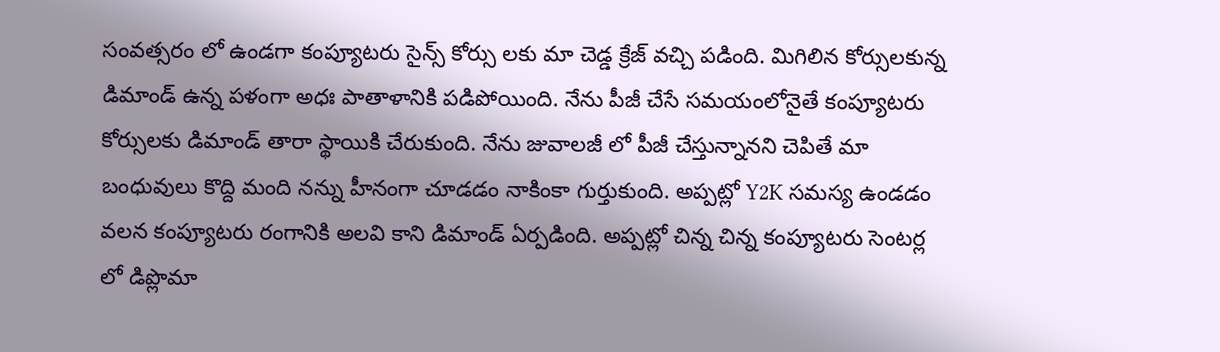సంవత్సరం లో ఉండగా కంప్యూటరు సైన్స్ కోర్సు లకు మా చెడ్డ క్రేజ్ వచ్చి పడింది. మిగిలిన కోర్సులకున్న డిమాండ్ ఉన్న పళంగా అధః పాతాళానికి పడిపోయింది. నేను పీజీ చేసే సమయంలోనైతే కంప్యూటరు కోర్సులకు డిమాండ్ తారా స్థాయికి చేరుకుంది. నేను జువాలజీ లో పీజీ చేస్తున్నానని చెపితే మా బంధువులు కొద్ది మంది నన్ను హీనంగా చూడడం నాకింకా గుర్తుకుంది. అప్పట్లో Y2K సమస్య ఉండడం వలన కంప్యూటరు రంగానికి అలవి కాని డిమాండ్ ఏర్పడింది. అప్పట్లో చిన్న చిన్న కంప్యూటరు సెంటర్ల లో డిప్లొమా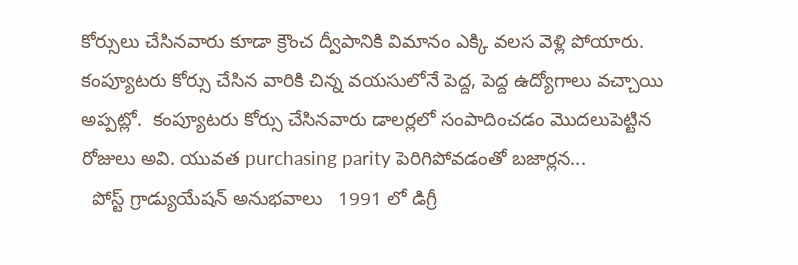కోర్సులు చేసినవారు కూడా క్రౌంచ ద్వీపానికి విమానం ఎక్కి వలస వెళ్లి పోయారు. కంప్యూటరు కోర్సు చేసిన వారికి చిన్న వయసులోనే పెద్ద, పెద్ద ఉద్యోగాలు వచ్చాయి అప్పట్లో.  కంప్యూటరు కోర్సు చేసినవారు డాలర్లలో సంపాదించడం మొదలుపెట్టిన రోజులు అవి. యువత purchasing parity పెరిగిపోవడంతో బజార్లన...
  పోస్ట్ గ్రాడ్యుయేషన్ అనుభవాలు   1991 లో డిగ్రీ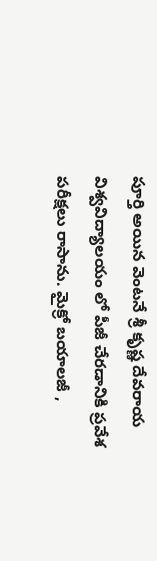పూర్తి అయిన వెంటనే శ్రీ కృష్ణ దేవరాయ విశ్వవిద్యాలయం లో పీజీ చేరడానికి ప్రవేశ పరీక్షలు రాసాను. మైక్రో బయాలజీ ,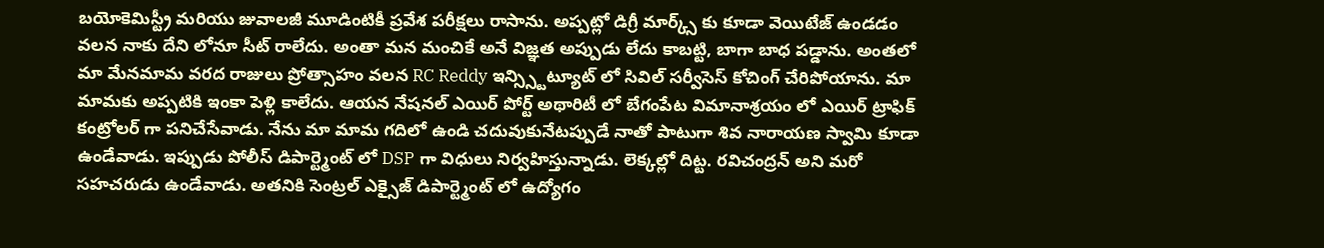బయోకెమిస్ట్రీ మరియు జువాలజీ మూడింటికీ ప్రవేశ పరీక్షలు రాసాను. అప్పట్లో డిగ్రీ మార్క్స్ కు కూడా వెయిటేజ్ ఉండడం వలన నాకు దేని లోనూ సీట్ రాలేదు. అంతా మన మంచికే అనే విజ్ఞత అప్పుడు లేదు కాబట్టి, బాగా బాధ పడ్డాను. అంతలో మా మేనమామ వరద రాజులు ప్రోత్సాహం వలన RC Reddy ఇన్స్స్టిట్యూట్ లో సివిల్ సర్వీసెస్ కోచింగ్ చేరిపోయాను. మా మామకు అప్పటికి ఇంకా పెళ్లి కాలేదు. ఆయన నేషనల్ ఎయిర్ పోర్ట్ అథారిటీ లో బేగంపేట విమానాశ్రయం లో ఎయిర్ ట్రాఫిక్ కంట్రోలర్ గా పనిచేసేవాడు. నేను మా మామ గదిలో ఉండి చదువుకునేటప్పుడే నాతో పాటుగా శివ నారాయణ స్వామి కూడా ఉండేవాడు. ఇప్పుడు పోలీస్ డిపార్ట్మెంట్ లో DSP గా విధులు నిర్వహిస్తున్నాడు. లెక్కల్లో దిట్ట. రవిచంద్రన్ అని మరో సహచరుడు ఉండేవాడు. అతనికి సెంట్రల్ ఎక్సైజ్ డిపార్ట్మెంట్ లో ఉద్యోగం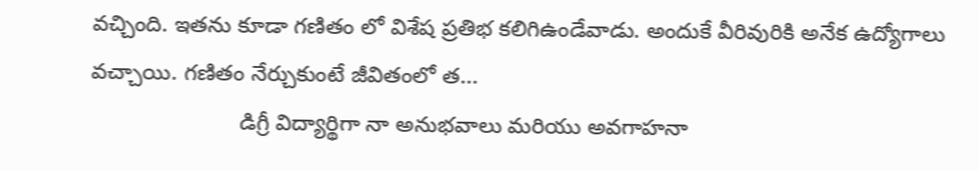వచ్చింది. ఇతను కూడా గణితం లో విశేష ప్రతిభ కలిగిఉండేవాడు. అందుకే వీరివురికి అనేక ఉద్యోగాలు వచ్చాయి. గణితం నేర్చుకుంటే జీవితంలో త...
                        డిగ్రీ విద్యార్థిగా నా అనుభవాలు మరియు అవగాహనా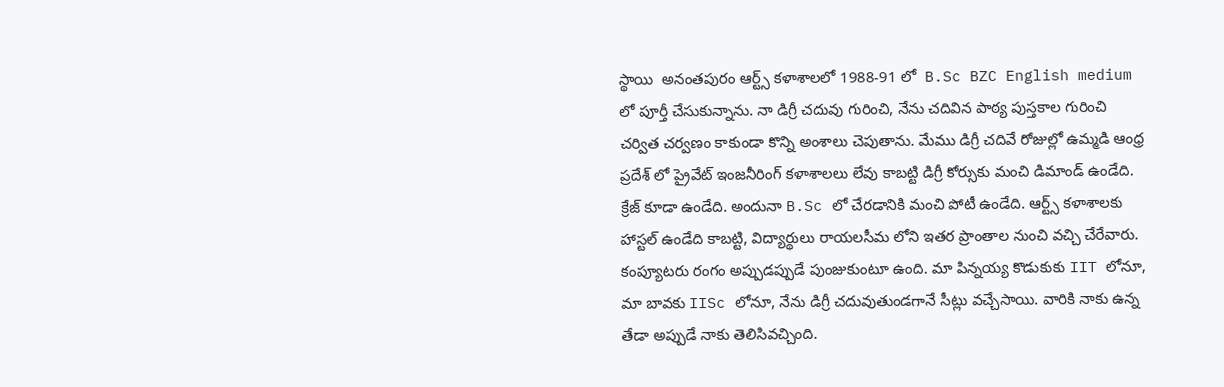స్థాయి  అనంతపురం ఆర్ట్స్ కళాశాలలో 1988-91 లో  B.Sc BZC English medium లో పూర్తీ చేసుకున్నాను. నా డిగ్రీ చదువు గురించి, నేను చదివిన పాఠ్య పుస్తకాల గురించి చర్విత చర్వణం కాకుండా కొన్ని అంశాలు చెపుతాను. మేము డిగ్రీ చదివే రోజుల్లో ఉమ్మడి ఆంధ్ర ప్రదేశ్ లో ప్రైవేట్ ఇంజనీరింగ్ కళాశాలలు లేవు కాబట్టి డిగ్రీ కోర్సుకు మంచి డిమాండ్ ఉండేది. క్రేజ్ కూడా ఉండేది. అందునా B.Sc లో చేరడానికి మంచి పోటీ ఉండేది. ఆర్ట్స్ కళాశాలకు హాస్టల్ ఉండేది కాబట్టి, విద్యార్థులు రాయలసీమ లోని ఇతర ప్రాంతాల నుంచి వచ్చి చేరేవారు. కంప్యూటరు రంగం అప్పుడప్పుడే పుంజుకుంటూ ఉంది. మా పిన్నయ్య కొడుకుకు IIT లోనూ, మా బావకు IISc లోనూ, నేను డిగ్రీ చదువుతుండగానే సీట్లు వచ్చేసాయి. వారికి నాకు ఉన్న తేడా అప్పుడే నాకు తెలిసివచ్చింది.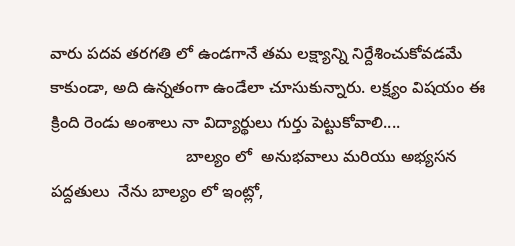వారు పదవ తరగతి లో ఉండగానే తమ లక్ష్యాన్ని నిర్దేశించుకోవడమే కాకుండా, అది ఉన్నతంగా ఉండేలా చూసుకున్నారు. లక్ష్యం విషయం ఈ క్రింది రెండు అంశాలు నా విద్యార్థులు గుర్తు పెట్టుకోవాలి....
                              బాల్యం లో  అనుభవాలు మరియు అభ్యసన పద్దతులు  నేను బాల్యం లో ఇంట్లో,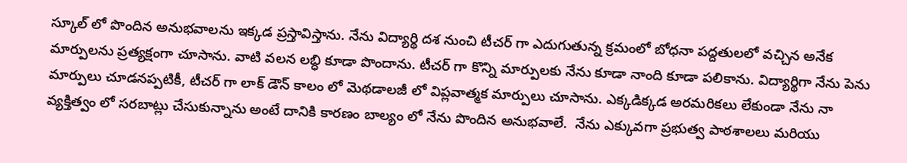స్కూల్ లో పొందిన అనుభవాలను ఇక్కడ ప్రస్తావిస్తాను. నేను విద్యార్థి దశ నుంచి టీచర్ గా ఎదుగుతున్న క్రమంలో బోధనా పద్దతులలో వచ్చిన అనేక మార్పులను ప్రత్యక్షంగా చూసాను. వాటి వలన లబ్ధి కూడా పొందాను. టీచర్ గా కొన్ని మార్పులకు నేను కూడా నాంది కూడా పలికాను. విద్యార్థిగా నేను పెను మార్పులు చూడనప్పటికీ, టీచర్ గా లాక్ డౌన్ కాలం లో మెథడాలజీ లో విప్లవాత్మక మార్పులు చూసాను. ఎక్కడిక్కడ అరమరికలు లేకుండా నేను నా వ్యక్తిత్వం లో సరబాట్లు చేసుకున్నాను అంటే దానికి కారణం బాల్యం లో నేను పొందిన అనుభవాలే.  నేను ఎక్కువగా ప్రభుత్వ పాఠశాలలు మరియు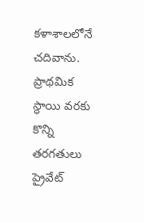కళాశాలలోనే చదివాను. ప్రాథమిక స్థాయి వరకు కొన్ని తరగతులు ప్రైవేట్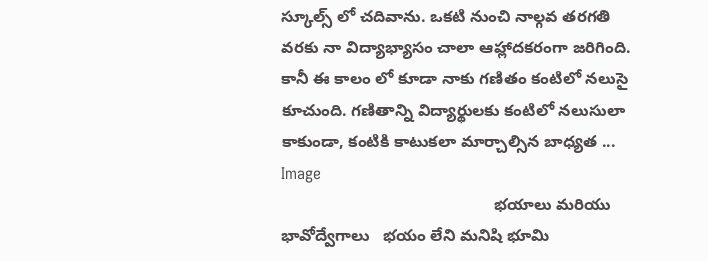స్కూల్స్ లో చదివాను. ఒకటి నుంచి నాల్గవ తరగతి వరకు నా విద్యాభ్యాసం చాలా ఆహ్లాదకరంగా జరిగింది. కానీ ఈ కాలం లో కూడా నాకు గణితం కంటిలో నలుసై కూచుంది. గణితాన్ని విద్యార్థులకు కంటిలో నలుసులా కాకుండా, కంటికి కాటుకలా మార్చాల్సిన బాధ్యత ...
Image
                                               భయాలు మరియు భావోద్వేగాలు   భయం లేని మనిషి భూమి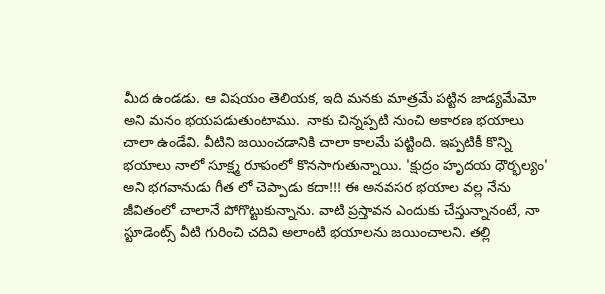మీద ఉండడు. ఆ విషయం తెలియక, ఇది మనకు మాత్రమే పట్టిన జాడ్యమేమో అని మనం భయపడుతుంటాము.  నాకు చిన్నప్పటి నుంచి అకారణ భయాలు చాలా ఉండేవి. వీటిని జయించడానికి చాలా కాలమే పట్టింది. ఇప్పటికీ కొన్ని భయాలు నాలో సూక్ష్మ రూపంలో కొనసాగుతున్నాయి. 'క్షుద్రం హృదయ ధౌర్భల్యం' అని భగవానుడు గీత లో చెప్పాడు కదా!!! ఈ అనవసర భయాల వల్ల నేను జీవితంలో చాలానే పోగొట్టుకున్నాను. వాటి ప్రస్తావన ఎందుకు చేస్తున్నానంటే, నా స్టూడెంట్స్ వీటి గురించి చదివి అలాంటి భయాలను జయించాలని. తల్లి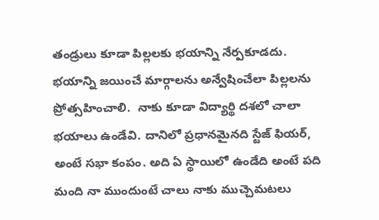తండ్రులు కూడా పిల్లలకు భయాన్ని నేర్పకూడదు. భయాన్ని జయించే మార్గాలను అన్వేషించేలా పిల్లలను ప్రోత్సహించాలి.  నాకు కూడా విద్యార్థి దశలో చాలా భయాలు ఉండేవి. దానిలో ప్రధానమైనది స్టేజ్ ఫియర్, అంటే సభా కంపం. అది ఏ స్థాయిలో ఉండేది అంటే పది మంది నా ముందుంటే చాలు నాకు ముచ్చెమటలు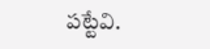పట్టేవి.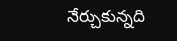నేర్చుకున్నది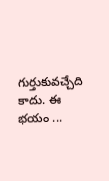గుర్తుకువచ్చేది కాదు. ఈ భయం ...